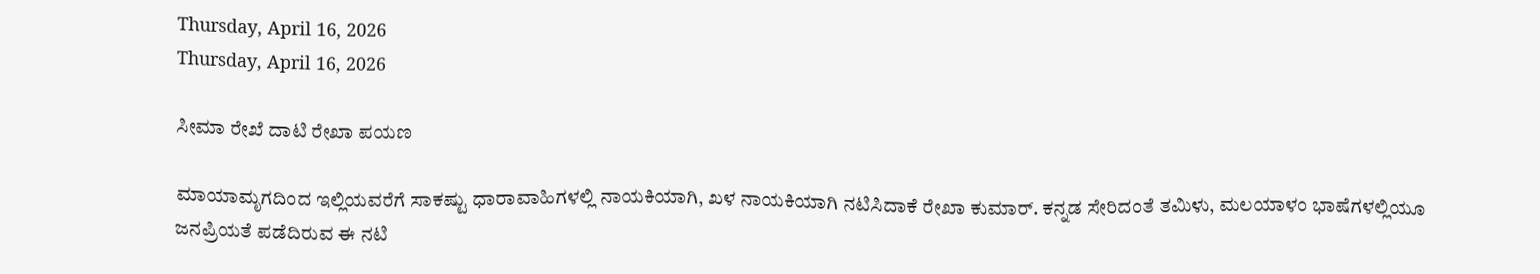Thursday, April 16, 2026
Thursday, April 16, 2026

ಸೀಮಾ ರೇಖೆ ದಾಟಿ ರೇಖಾ ಪಯಣ

ಮಾಯಾಮೃಗದಿಂದ ಇಲ್ಲಿಯವರೆಗೆ ಸಾಕಷ್ಟು ಧಾರಾವಾಹಿಗಳಲ್ಲಿ ನಾಯಕಿಯಾಗಿ, ಖಳ ನಾಯಕಿಯಾಗಿ ನಟಿಸಿದಾಕೆ ರೇಖಾ ಕುಮಾರ್. ಕನ್ನಡ ಸೇರಿದಂತೆ ತಮಿಳು, ಮಲಯಾಳಂ ಭಾಷೆಗಳಲ್ಲಿಯೂ ಜನಪ್ರಿಯತೆ ಪಡೆದಿರುವ ಈ ನಟಿ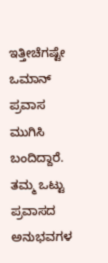ಇತ್ತೀಚೆಗಷ್ಟೇ ಒಮಾನ್ ಪ್ರವಾಸ ಮುಗಿಸಿ ಬಂದಿದ್ದಾರೆ. ತಮ್ಮ ಒಟ್ಟು ಪ್ರವಾಸದ ಅನುಭವಗಳ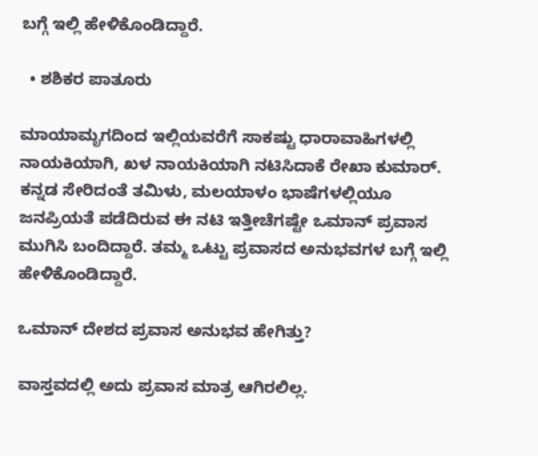ಬಗ್ಗೆ ಇಲ್ಲಿ ಹೇಳಿಕೊಂಡಿದ್ದಾರೆ.

  • ಶಶಿಕರ ಪಾತೂರು

ಮಾಯಾಮೃಗದಿಂದ ಇಲ್ಲಿಯವರೆಗೆ ಸಾಕಷ್ಟು ಧಾರಾವಾಹಿಗಳಲ್ಲಿ ನಾಯಕಿಯಾಗಿ, ಖಳ ನಾಯಕಿಯಾಗಿ ನಟಿಸಿದಾಕೆ ರೇಖಾ ಕುಮಾರ್. ಕನ್ನಡ ಸೇರಿದಂತೆ ತಮಿಳು, ಮಲಯಾಳಂ ಭಾಷೆಗಳಲ್ಲಿಯೂ ಜನಪ್ರಿಯತೆ ಪಡೆದಿರುವ ಈ ನಟಿ ಇತ್ತೀಚೆಗಷ್ಟೇ ಒಮಾನ್ ಪ್ರವಾಸ ಮುಗಿಸಿ ಬಂದಿದ್ದಾರೆ. ತಮ್ಮ ಒಟ್ಟು ಪ್ರವಾಸದ ಅನುಭವಗಳ ಬಗ್ಗೆ ಇಲ್ಲಿ ಹೇಳಿಕೊಂಡಿದ್ದಾರೆ.

ಒಮಾನ್ ದೇಶದ ಪ್ರವಾಸ ಅನುಭವ ಹೇಗಿತ್ತು?

ವಾಸ್ತವದಲ್ಲಿ ಅದು ಪ್ರವಾಸ ಮಾತ್ರ ಆಗಿರಲಿಲ್ಲ.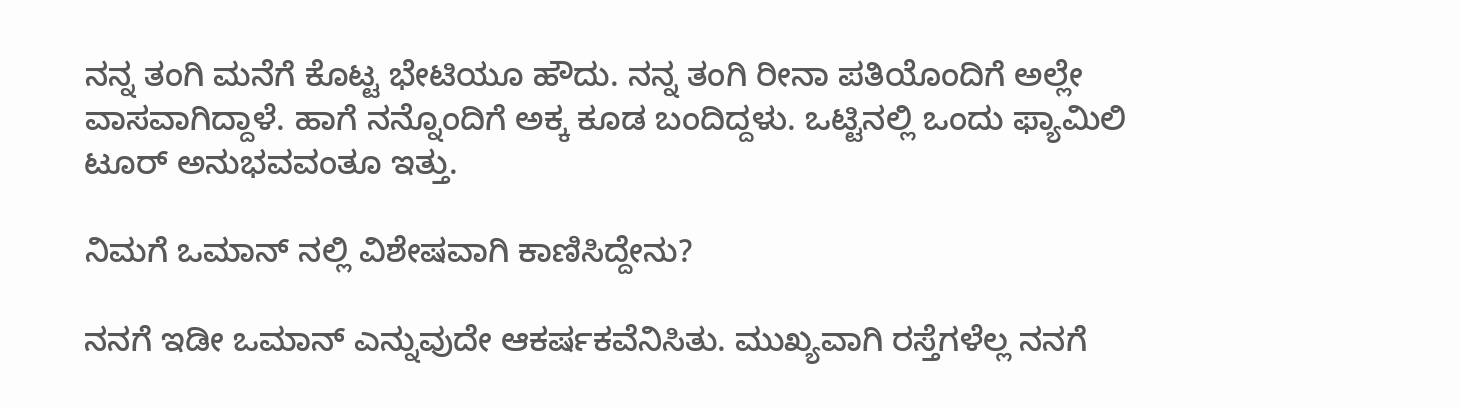ನನ್ನ ತಂಗಿ ಮನೆಗೆ ಕೊಟ್ಟ ಭೇಟಿಯೂ ಹೌದು. ನನ್ನ ತಂಗಿ ರೀನಾ ಪತಿಯೊಂದಿಗೆ ಅಲ್ಲೇ ವಾಸವಾಗಿದ್ದಾಳೆ. ಹಾಗೆ ನನ್ನೊಂದಿಗೆ ಅಕ್ಕ ಕೂಡ ಬಂದಿದ್ದಳು. ಒಟ್ಟಿನಲ್ಲಿ ಒಂದು ಫ್ಯಾಮಿಲಿ ಟೂರ್ ಅನುಭವವಂತೂ ಇತ್ತು.

ನಿಮಗೆ ಒಮಾನ್ ನಲ್ಲಿ ವಿಶೇಷವಾಗಿ ಕಾಣಿಸಿದ್ದೇನು?

ನನಗೆ ಇಡೀ ಒಮಾನ್ ಎನ್ನುವುದೇ ಆಕರ್ಷಕವೆನಿಸಿತು. ಮುಖ್ಯವಾಗಿ ರಸ್ತೆಗಳೆಲ್ಲ ನನಗೆ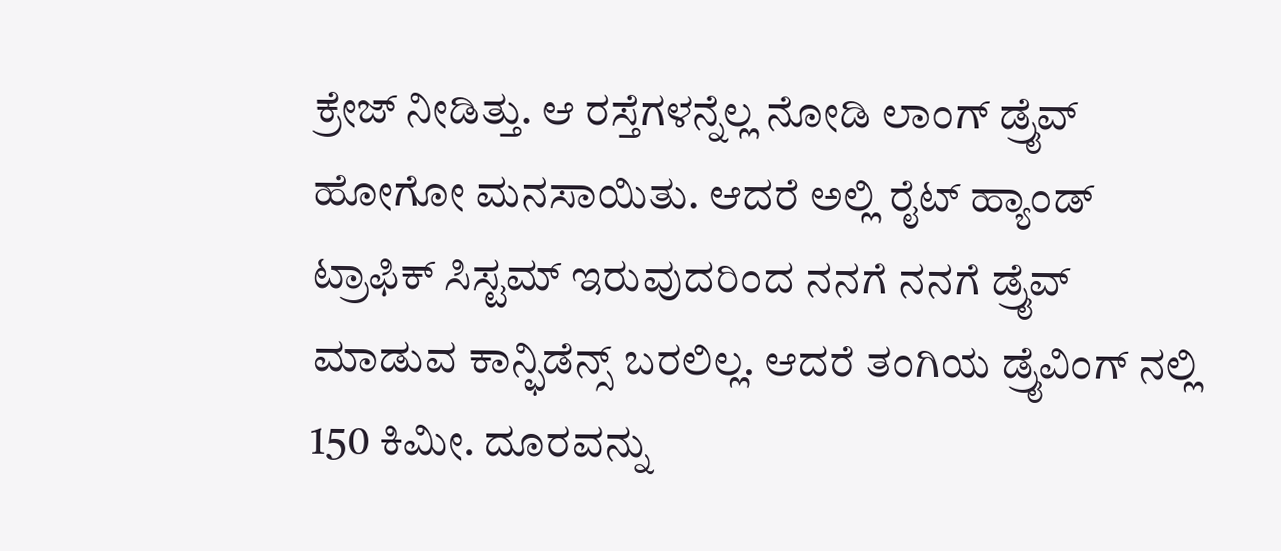ಕ್ರೇಜ್ ನೀಡಿತ್ತು. ಆ ರಸ್ತೆಗಳನ್ನೆಲ್ಲ ನೋಡಿ ಲಾಂಗ್‌ ಡ್ರೈವ್‌ ಹೋಗೋ ಮನಸಾಯಿತು. ಆದರೆ ಅಲ್ಲಿ ರೈಟ್ ಹ್ಯಾಂಡ್ ಟ್ರಾಫಿಕ್ ಸಿಸ್ಟಮ್ ಇರುವುದರಿಂದ ನನಗೆ ನನಗೆ ಡ್ರೈವ್ ಮಾಡುವ ಕಾನ್ಫಿಡೆನ್ಸ್‌ ಬರಲಿಲ್ಲ. ಆದರೆ ತಂಗಿಯ ಡ್ರೈವಿಂಗ್ ನಲ್ಲಿ 150 ಕಿಮೀ. ದೂರವನ್ನು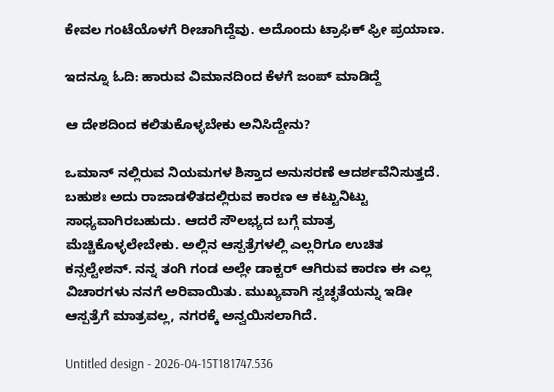ಕೇವಲ ಗಂಟೆಯೊಳಗೆ ರೀಚಾಗಿದ್ದೆವು. ಅದೊಂದು ಟ್ರಾಫಿಕ್‌ ಫ್ರೀ ಪ್ರಯಾಣ.

ಇದನ್ನೂ ಓದಿ: ಹಾರುವ ವಿಮಾನದಿಂದ ಕೆಳಗೆ ಜಂಪ್ ಮಾಡಿದ್ದೆ

ಆ ದೇಶದಿಂದ ಕಲಿತುಕೊಳ್ಳಬೇಕು ಅನಿಸಿದ್ದೇನು?

ಒಮಾನ್ ನಲ್ಲಿರುವ ನಿಯಮಗಳ ಶಿಸ್ತಾದ ಅನುಸರಣೆ ಆದರ್ಶವೆನಿಸುತ್ತದೆ. ಬಹುಶಃ ಅದು ರಾಜಾಡಳಿತದಲ್ಲಿರುವ ಕಾರಣ ಆ ಕಟ್ಟುನಿಟ್ಟು ಸಾಧ್ಯವಾಗಿರಬಹುದು. ಆದರೆ ಸೌಲಭ್ಯದ ಬಗ್ಗೆ ಮಾತ್ರ ಮೆಚ್ಚಿಕೊಳ್ಳಲೇಬೇಕು. ಅಲ್ಲಿನ ಆಸ್ಪತ್ರೆಗಳಲ್ಲಿ ಎಲ್ಲರಿಗೂ ಉಚಿತ ಕನ್ಸಲ್ಟೇಶನ್‌. ನನ್ನ ತಂಗಿ ಗಂಡ ಅಲ್ಲೇ ಡಾಕ್ಟರ್‌ ಆಗಿರುವ ಕಾರಣ ಈ ಎಲ್ಲ ವಿಚಾರಗಳು ನನಗೆ ಅರಿವಾಯಿತು. ಮುಖ್ಯವಾಗಿ ಸ್ವಚ್ಛತೆಯನ್ನು ಇಡೀ ಆಸ್ಪತ್ರೆಗೆ ಮಾತ್ರವಲ್ಲ, ನಗರಕ್ಕೆ ಅನ್ವಯಿಸಲಾಗಿದೆ.

Untitled design - 2026-04-15T181747.536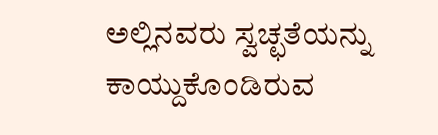ಅಲ್ಲಿನವರು ಸ್ವಚ್ಛತೆಯನ್ನು ಕಾಯ್ದುಕೊಂಡಿರುವ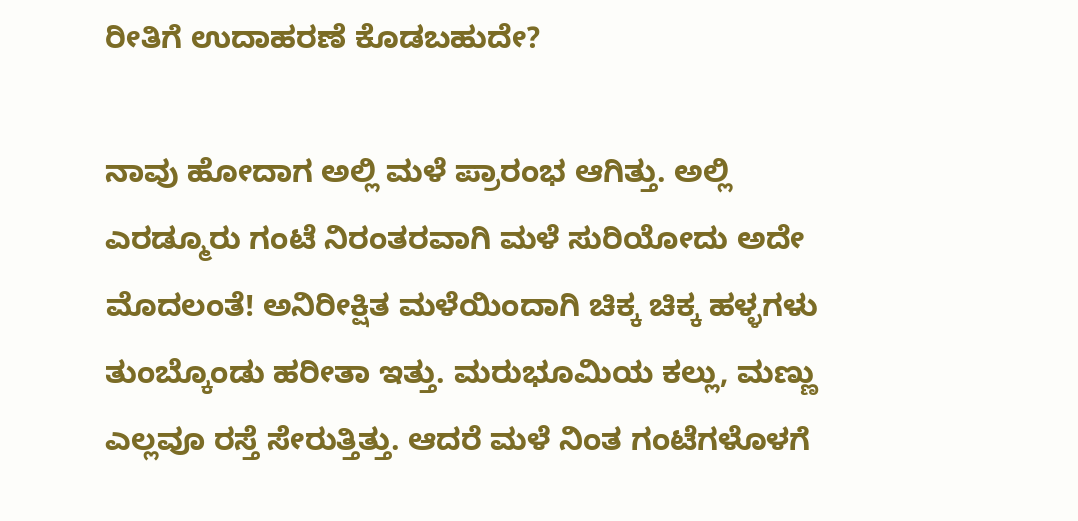ರೀತಿಗೆ ಉದಾಹರಣೆ ಕೊಡಬಹುದೇ?

ನಾವು ಹೋದಾಗ ಅಲ್ಲಿ ಮಳೆ ಪ್ರಾರಂಭ ಆಗಿತ್ತು. ಅಲ್ಲಿ ಎರಡ್ಮೂರು ಗಂಟೆ ನಿರಂತರವಾಗಿ ಮಳೆ ಸುರಿಯೋದು ಅದೇ ಮೊದಲಂತೆ! ಅನಿರೀಕ್ಷಿತ ಮಳೆಯಿಂದಾಗಿ ಚಿಕ್ಕ ಚಿಕ್ಕ ಹಳ್ಳಗಳು ತುಂಬ್ಕೊಂಡು ಹರೀತಾ ಇತ್ತು. ಮರುಭೂಮಿಯ ಕಲ್ಲು, ಮಣ್ಣು ಎಲ್ಲವೂ ರಸ್ತೆ ಸೇರುತ್ತಿತ್ತು. ಆದರೆ ಮಳೆ ನಿಂತ ಗಂಟೆಗಳೊಳಗೆ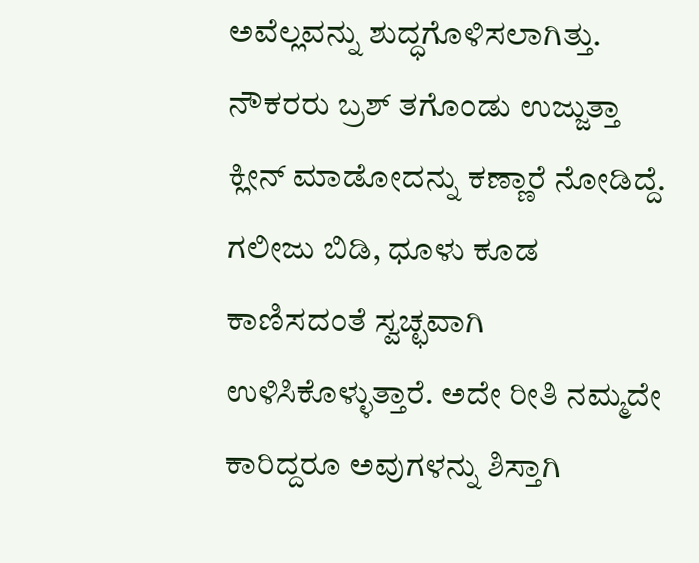ಅವೆಲ್ಲವನ್ನು ಶುದ್ಧಗೊಳಿಸಲಾಗಿತ್ತು. ನೌಕರರು ಬ್ರಶ್‌ ತಗೊಂಡು ಉಜ್ಜುತ್ತಾ ಕ್ಲೀನ್‌ ಮಾಡೋದನ್ನು ಕಣ್ಣಾರೆ ನೋಡಿದ್ದೆ. ಗಲೀಜು ಬಿಡಿ, ಧೂಳು ಕೂಡ ಕಾಣಿಸದಂತೆ ಸ್ವಚ್ಛವಾಗಿ ಉಳಿಸಿಕೊಳ್ಳುತ್ತಾರೆ. ಅದೇ ರೀತಿ ನಮ್ಮದೇ ಕಾರಿದ್ದರೂ ಅವುಗಳನ್ನು ಶಿಸ್ತಾಗಿ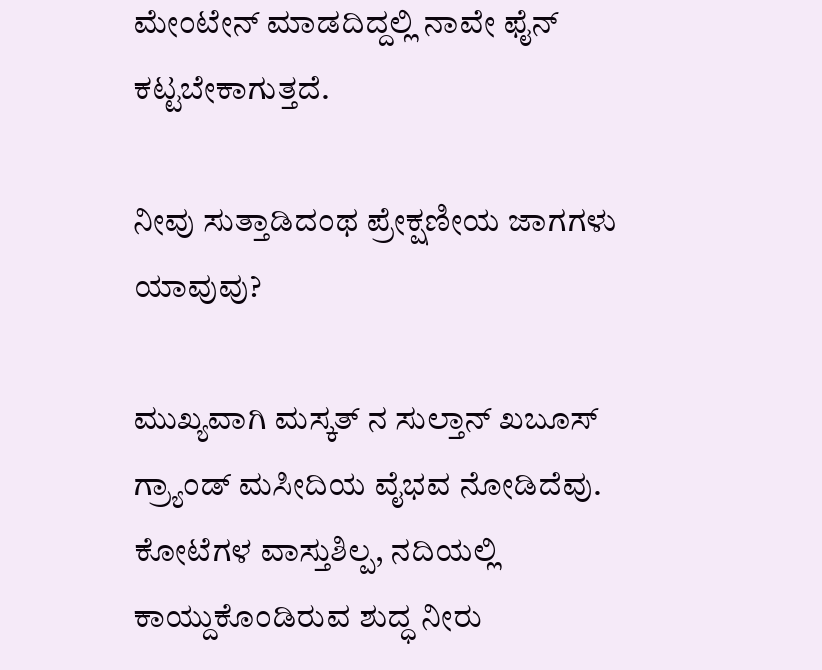ಮೇಂಟೇನ್ ಮಾಡದಿದ್ದಲ್ಲಿ ನಾವೇ ಫೈನ್ ಕಟ್ಟಬೇಕಾಗುತ್ತದೆ.

ನೀವು ಸುತ್ತಾಡಿದಂಥ ಪ್ರೇಕ್ಷಣೀಯ ಜಾಗಗಳು ಯಾವುವು?

ಮುಖ್ಯವಾಗಿ ಮಸ್ಕತ್ ನ ಸುಲ್ತಾನ್ ಖಬೂಸ್ ಗ್ರ್ಯಾಂಡ್ ಮಸೀದಿಯ ವೈಭವ ನೋಡಿದೆವು. ಕೋಟೆಗಳ ವಾಸ್ತುಶಿಲ್ಪ, ನದಿಯಲ್ಲಿ ಕಾಯ್ದುಕೊಂಡಿರುವ ಶುದ್ಧ ನೀರು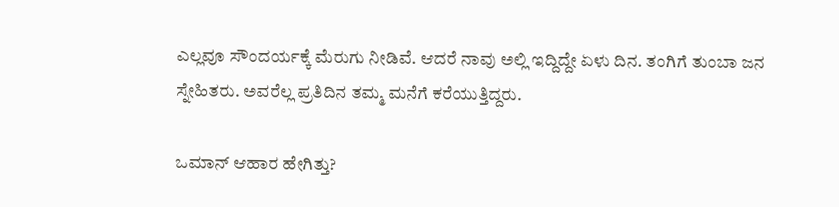ಎಲ್ಲವೂ ಸೌಂದರ್ಯಕ್ಕೆ ಮೆರುಗು ನೀಡಿವೆ. ಆದರೆ ನಾವು ಅಲ್ಲಿ ಇದ್ದಿದ್ದೇ ಏಳು ದಿನ. ತಂಗಿಗೆ ತುಂಬಾ ಜನ ಸ್ನೇಹಿತರು. ಅವರೆಲ್ಲ ಪ್ರತಿದಿನ ತಮ್ಮ ಮನೆಗೆ ಕರೆಯುತ್ತಿದ್ದರು.

ಒಮಾನ್ ಆಹಾರ ಹೇಗಿತ್ತು?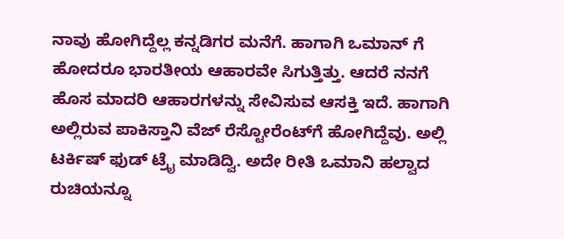ನಾವು ಹೋಗಿದ್ದೆಲ್ಲ ಕನ್ನಡಿಗರ ಮನೆಗೆ. ಹಾಗಾಗಿ ಒಮಾನ್ ಗೆ ಹೋದರೂ ಭಾರತೀಯ ಆಹಾರವೇ ಸಿಗುತ್ತಿತ್ತು. ಆದರೆ ನನಗೆ ಹೊಸ ಮಾದರಿ ಆಹಾರಗಳನ್ನು ಸೇವಿಸುವ ಆಸಕ್ತಿ ಇದೆ. ಹಾಗಾಗಿ ಅಲ್ಲಿರುವ ಪಾಕಿಸ್ತಾನಿ ವೆಜ್ ರೆಸ್ಟೋರೆಂಟ್‌ಗೆ ಹೋಗಿದ್ದೆವು. ಅಲ್ಲಿ ಟರ್ಕಿಷ್‌ ಫುಡ್ ಟ್ರೈ ಮಾಡಿದ್ವಿ. ಅದೇ ರೀತಿ ಒಮಾನಿ ಹಲ್ವಾದ ರುಚಿಯನ್ನೂ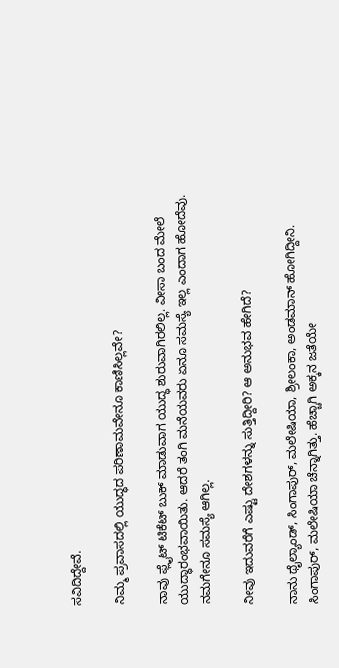ಸವಿದಿದ್ದೇವೆ.

ನಿಮ್ಮ ಪ್ರವಾಸದಲ್ಲಿ ಯುದ್ಧದ ಪರಿಣಾಮವೇನೂ ಕಾಣಿಸಿಲ್ಲವೇ?

ನಾವು ಫ್ಲೈಟ್‌ ಟಿಕೆಟ್‌ ಬುಕ್‌ ಮಾಡುವಾಗ ಯುದ್ಧ ಶುರುವಾಗಿರಲಿಲ್ಲ. ವೀಸಾ ಬಂದ ಮೇಲೆ ಯುದ್ಧಾರಂಭವಾಯಿತು. ಆದರೆ ತಂಗಿ ಮನೆಯವರು ಏನೂ ಸಮಸ್ಯೆ ಇಲ್ಲ ಎಂದಾಗ ಹೋದೆವು. ನಮಗೇನೂ ಸಮಸ್ಯೆ ಆಗಿಲ್ಲ.

ನೀವು ಇದುವರೆಗೆ ಎಷ್ಟು ದೇಶಗಳನ್ನು ಸುತ್ತಿದ್ದೀರಿ? ಆ ಅನುಭವ ಹೇಗಿದೆ?

ನಾನು ಥೈಲ್ಯಾಂಡ್‌, ಸಿಂಗಾಪುರ್‌, ಮಲೇಷಿಯಾ, ಶ್ರೀಲಂಕಾ, ಅಂಡಮಾನ್ ಹೋಗಿದ್ದೀನಿ. ಸಿಂಗಾಪುರ್‌, ಮಲೇಷಿಯಾ ಚೆನ್ನಾಗಿತ್ತು. ಹೆಚ್ಚಾಗಿ ಅಕ್ಕನ ಜತೆಯೇ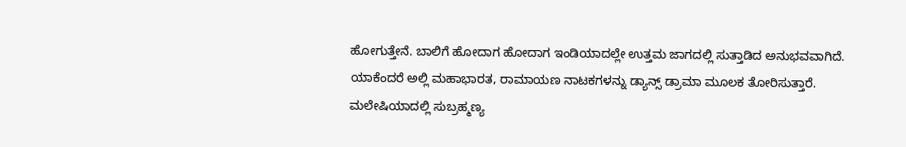ಹೋಗುತ್ತೇನೆ. ಬಾಲಿಗೆ ಹೋದಾಗ ಹೋದಾಗ ಇಂಡಿಯಾದಲ್ಲೇ ಉತ್ತಮ ಜಾಗದಲ್ಲಿ ಸುತ್ತಾಡಿದ ಅನುಭವವಾಗಿದೆ. ಯಾಕೆಂದರೆ ಅಲ್ಲಿ ಮಹಾಭಾರತ, ರಾಮಾಯಣ ನಾಟಕಗಳನ್ನು ಡ್ಯಾನ್ಸ್‌ ಡ್ರಾಮಾ ಮೂಲಕ ತೋರಿಸುತ್ತಾರೆ. ಮಲೇಷಿಯಾದಲ್ಲಿ ಸುಬ್ರಹ್ಮಣ್ಯ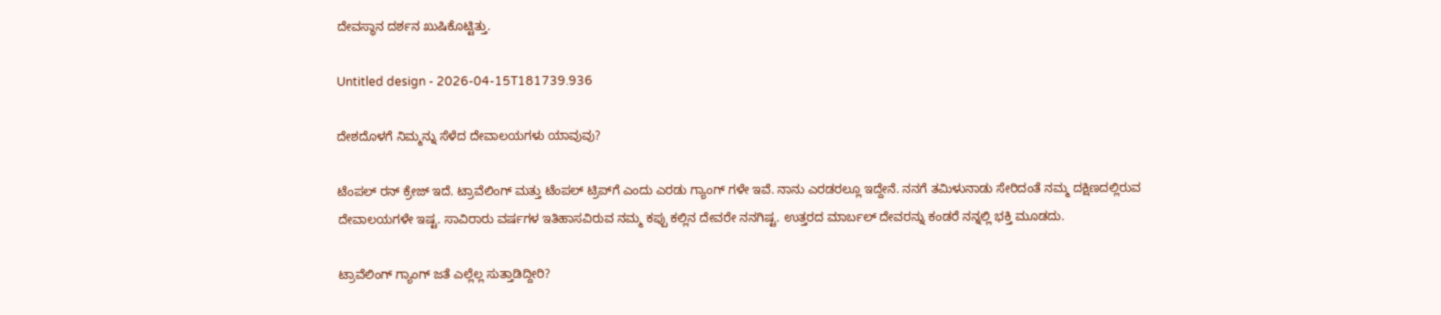ದೇವಸ್ಥಾನ‌ ದರ್ಶನ ಖುಷಿ‌ಕೊಟ್ಟಿತ್ತು.

Untitled design - 2026-04-15T181739.936

ದೇಶದೊಳಗೆ ನಿಮ್ಮನ್ನು ಸೆಳೆದ ದೇವಾಲಯಗಳು ಯಾವುವು?

ಟೆಂಪಲ್‌ ರನ್‌ ಕ್ರೇಜ್‌ ಇದೆ. ಟ್ರಾವೆಲಿಂಗ್ ಮತ್ತು ಟೆಂಪಲ್‌ ಟ್ರಿಪ್‌ಗೆ ಎಂದು ಎರಡು ಗ್ಯಾಂಗ್ ಗಳೇ ಇವೆ. ನಾನು ಎರಡರಲ್ಲೂ ಇದ್ದೇನೆ. ನನಗೆ ತಮಿಳುನಾಡು ಸೇರಿದಂತೆ ನಮ್ಮ ದಕ್ಷಿಣದಲ್ಲಿರುವ ದೇವಾಲಯಗಳೇ ಇಷ್ಟ. ಸಾವಿರಾರು ವರ್ಷಗಳ ಇತಿಹಾಸವಿರುವ ನಮ್ಮ ಕಪ್ಪು ಕಲ್ಲಿನ ದೇವರೇ ನನಗಿಷ್ಟ. ಉತ್ತರದ ಮಾರ್ಬಲ್ ದೇವರನ್ನು ಕಂಡರೆ ನನ್ನಲ್ಲಿ ಭಕ್ತಿ ಮೂಡದು.

ಟ್ರಾವೆಲಿಂಗ್ ಗ್ಯಾಂಗ್ ಜತೆ ಎಲ್ಲೆಲ್ಲ ಸುತ್ತಾಡಿದ್ದೀರಿ?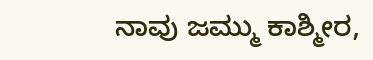ನಾವು ಜಮ್ಮು ಕಾಶ್ಮೀರ,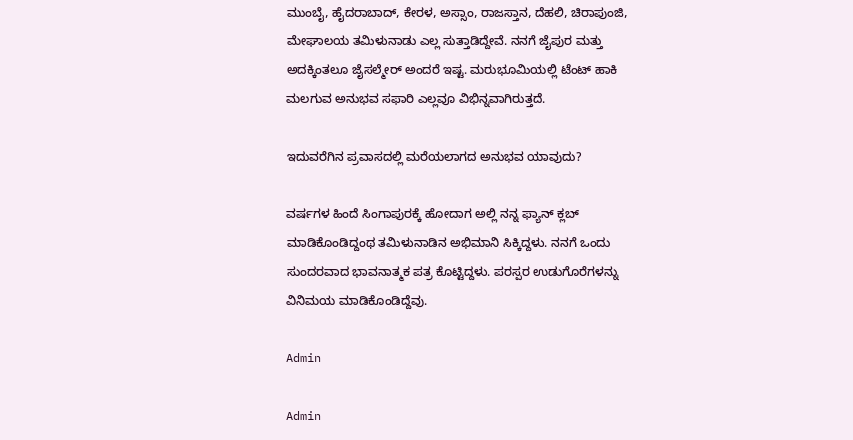ಮುಂಬೈ, ಹೈದರಾಬಾದ್‌, ಕೇರಳ, ಅಸ್ಸಾಂ, ರಾಜಸ್ತಾನ, ದೆಹಲಿ, ಚಿರಾಪುಂಜಿ, ಮೇಘಾಲಯ ತಮಿಳುನಾಡು ಎಲ್ಲ ಸುತ್ತಾಡಿದ್ದೇವೆ. ನನಗೆ ಜೈಪುರ ಮತ್ತು ಅದಕ್ಕಿಂತಲೂ ಜೈಸಲ್ಮೇರ್‌ ಅಂದರೆ ಇಷ್ಟ. ಮರುಭೂಮಿಯಲ್ಲಿ ಟೆಂಟ್‌ ಹಾಕಿ ಮಲಗುವ ಅನುಭವ ಸಫಾರಿ ಎಲ್ಲವೂ ವಿಭಿನ್ನವಾಗಿರುತ್ತದೆ.

ಇದುವರೆಗಿನ ಪ್ರವಾಸದಲ್ಲಿ ಮರೆಯಲಾಗದ ಅನುಭವ ಯಾವುದು?

ವರ್ಷಗಳ ಹಿಂದೆ ಸಿಂಗಾಪುರಕ್ಕೆ ಹೋದಾಗ ಅಲ್ಲಿ ನನ್ನ ಫ್ಯಾನ್‌ ಕ್ಲಬ್‌ ಮಾಡಿಕೊಂಡಿದ್ದಂಥ ತಮಿಳುನಾಡಿನ ಅಭಿಮಾನಿ ಸಿಕ್ಕಿದ್ದಳು. ನನಗೆ ಒಂದು ಸುಂದರವಾದ ಭಾವನಾತ್ಮಕ ಪತ್ರ ಕೊಟ್ಟಿದ್ದಳು. ಪರಸ್ಪರ ಉಡುಗೊರೆಗಳನ್ನು ವಿನಿಮಯ ಮಾಡಿಕೊಂಡಿದ್ದೆವು.

Admin

Admin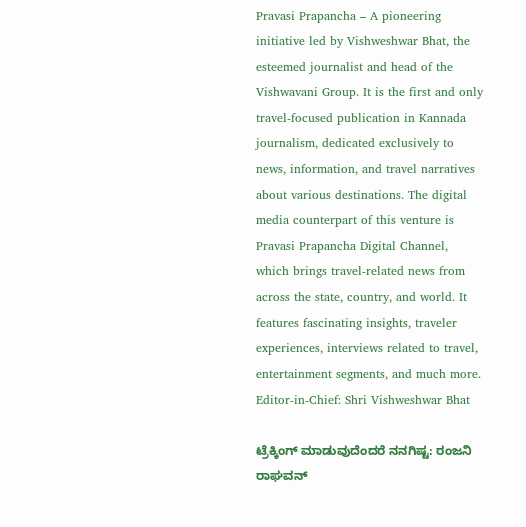Pravasi Prapancha – A pioneering initiative led by Vishweshwar Bhat, the esteemed journalist and head of the Vishwavani Group. It is the first and only travel-focused publication in Kannada journalism, dedicated exclusively to news, information, and travel narratives about various destinations. The digital media counterpart of this venture is Pravasi Prapancha Digital Channel, which brings travel-related news from across the state, country, and world. It features fascinating insights, traveler experiences, interviews related to travel, entertainment segments, and much more. Editor-in-Chief: Shri Vishweshwar Bhat

ಟ್ರೆಕ್ಕಿಂಗ್‌ ಮಾಡುವುದೆಂದರೆ ನನಗಿಷ್ಟ: ರಂಜನಿ ರಾಘವನ್‌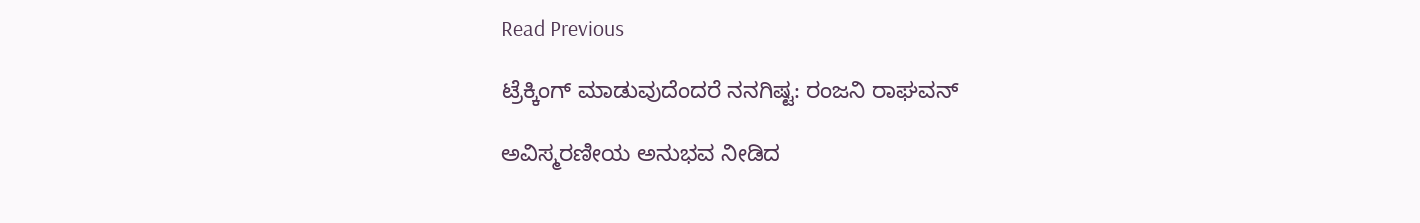Read Previous

ಟ್ರೆಕ್ಕಿಂಗ್‌ ಮಾಡುವುದೆಂದರೆ ನನಗಿಷ್ಟ: ರಂಜನಿ ರಾಘವನ್‌

ಅವಿಸ್ಮರಣೀಯ ಅನುಭವ ನೀಡಿದ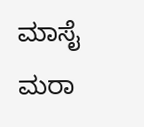ಮಾಸೈ ಮರಾ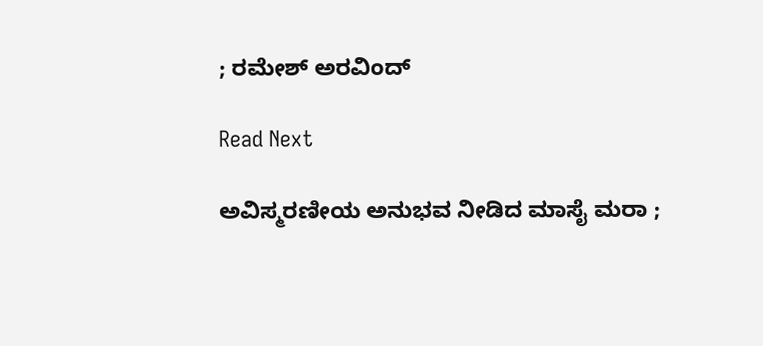; ರಮೇಶ್ ಅರವಿಂದ್

Read Next

ಅವಿಸ್ಮರಣೀಯ ಅನುಭವ ನೀಡಿದ ಮಾಸೈ ಮರಾ ;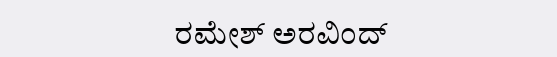ರಮೇಶ್ ಅರವಿಂದ್